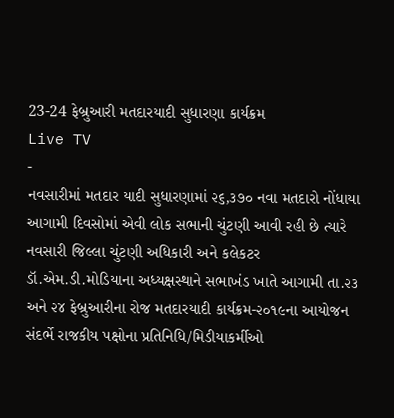23-24 ફેબ્રુઆરી મતદારયાદી સુધારણા કાર્યક્રમ
Live TV
-
નવસારીમાં મતદાર યાદી સુધારણામાં ૨૬,૩૭૦ નવા મતદારો નોંધાયા
આગામી દિવસોમાં એવી લોક સભાની ચુંટણી આવી રહી છે ત્યારે નવસારી જિલ્લા ચુંટણી અધિકારી અને કલેકટર ડૉ.એમ.ડી.મોડિયાના અધ્યક્ષસ્થાને સભાખંડ ખાતે આગામી તા.૨૩ અને ૨૪ ફેબ્રુઆરીના રોજ મતદારયાદી કાર્યક્રમ-૨૦૧૯ના આયોજન સંદર્ભે રાજકીય પક્ષોના પ્રતિનિધિ/મિડીયાકર્મીઓ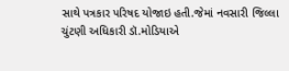સાથે પત્રકાર પરિષદ યોજાઇ હતી.જેમાં નવસારી જિલ્લા ચુંટણી અધિકારી ડૉ.મોડિયાએ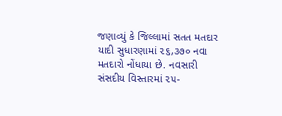જણાવ્યું કે જિલ્લામાં સતત મતદાર યાદી સુધારણામાં ૨૬,૩૭૦ નવા મતદારો નોંધાયા છે. નવસારી સંસદીય વિસ્તારમાં ૨૫-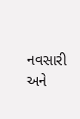નવસારી અને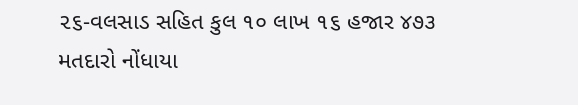૨૬-વલસાડ સહિત કુલ ૧૦ લાખ ૧૬ હજાર ૪૭૩ મતદારો નોંધાયા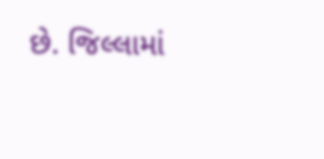છે. જિલ્લામાં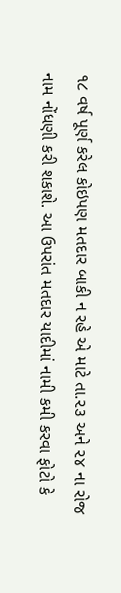૧૮ વર્ષ પૂર્ણ કરેલ કોઇપણ મતદાર બાકી ન રહે એ માટે તા.૨૩ અને ૨૪ ના રોજ નામ નોંધણી કરી શકાશે. આ ઉપરાંત મતદાર યાદીમાં નામી કમી કરવા ફોટો કે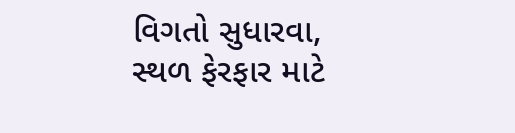વિગતો સુધારવા, સ્થળ ફેરફાર માટે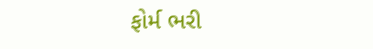ફોર્મ ભરી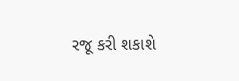રજૂ કરી શકાશે